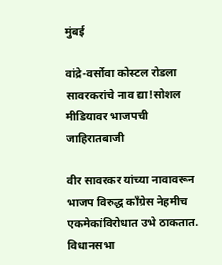मुंबई

वांद्रे-वर्सोवा कोस्टल रोडला सावरकरांचे नाव द्या!सोशल मीडियावर भाजपची जाहिरातबाजी

वीर सावरकर यांच्या नावावरून भाजप विरुद्ध काँग्रेस नेहमीच एकमेकांविरोधात उभे ठाकतात. विधानसभा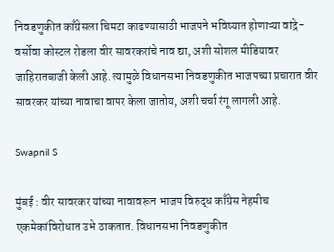निवडणुकीत काँग्रेसला चिमटा काढण्यासाठी भाजपने भविष्यात होणाऱ्या वांद्रे- वर्सोवा कोस्टल रोडला वीर सावरकरांचे नाव द्या, अशी सोशल मीडियावर जाहिरातबाजी केली आहे. त्यामुळे विधानसभा निवडणुकीत भाजपच्या प्रचारात वीर सावरकर यांच्या नावाचा वापर केला जातोय, अशी चर्चा रंगू लागली आहे.

Swapnil S

मुंबई : वीर सावरकर यांच्या नावावरून भाजप विरुद्ध काँग्रेस नेहमीच एकमेकांविरोधात उभे ठाकतात. विधानसभा निवडणुकीत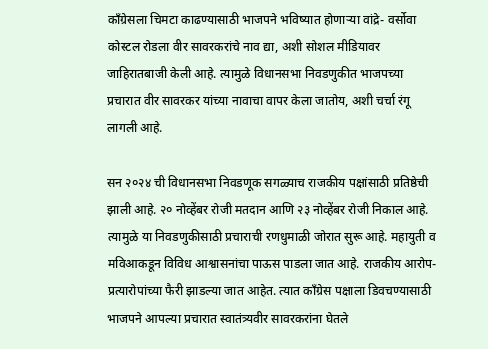काँग्रेसला चिमटा काढण्यासाठी भाजपने भविष्यात होणाऱ्या वांद्रे- वर्सोवा कोस्टल रोडला वीर सावरकरांचे नाव द्या, अशी सोशल मीडियावर जाहिरातबाजी केली आहे. त्यामुळे विधानसभा निवडणुकीत भाजपच्या प्रचारात वीर सावरकर यांच्या नावाचा वापर केला जातोय, अशी चर्चा रंगू लागली आहे.

सन २०२४ ची विधानसभा निवडणूक सगळ्याच राजकीय पक्षांसाठी प्रतिष्ठेची झाली आहे. २० नोव्हेंबर रोजी मतदान आणि २३ नोव्हेंबर रोजी निकाल आहे. त्यामुळे या निवडणुकीसाठी प्रचाराची रणधुमाळी जोरात सुरू आहे. महायुती व मविआकडून विविध आश्वासनांचा पाऊस पाडला जात आहे. राजकीय आरोप-प्रत्यारोपांच्या फैरी झाडल्या जात आहेत. त्यात काँग्रेस पक्षाला डिवचण्यासाठी भाजपने आपल्या प्रचारात स्वातंत्र्यवीर सावरकरांना घेतले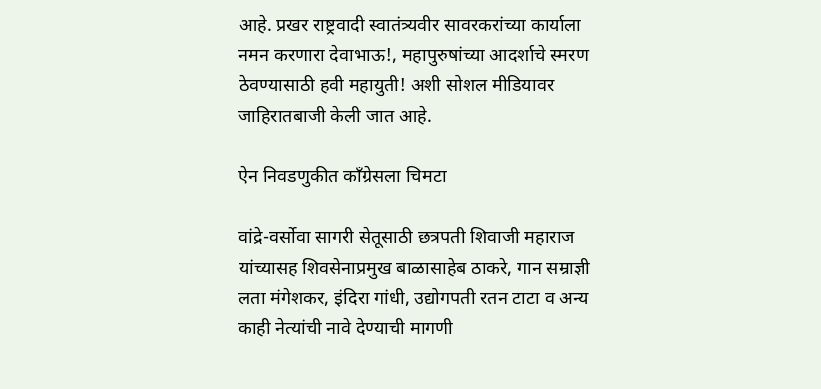आहे. प्रखर राष्ट्रवादी स्वातंत्र्यवीर सावरकरांच्या कार्याला नमन करणारा देवाभाऊ!, महापुरुषांच्या आदर्शाचे स्मरण ठेवण्यासाठी हवी महायुती! अशी सोशल मीडियावर जाहिरातबाजी केली जात आहे.

ऐन निवडणुकीत काँग्रेसला चिमटा

वांद्रे-वर्सोवा सागरी सेतूसाठी छत्रपती शिवाजी महाराज यांच्यासह शिवसेनाप्रमुख बाळासाहेब ठाकरे, गान सम्राज्ञी लता मंगेशकर, इंदिरा गांधी, उद्योगपती रतन टाटा व अन्य काही नेत्यांची नावे देण्याची मागणी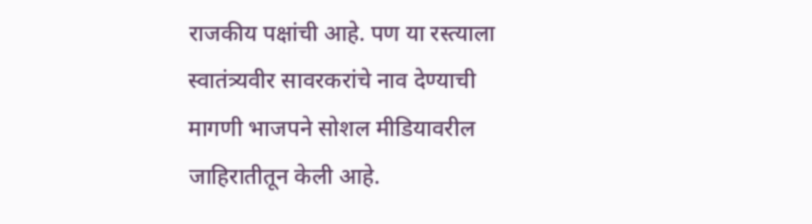राजकीय पक्षांची आहे. पण या रस्त्याला स्वातंत्र्यवीर सावरकरांचे नाव देण्याची मागणी भाजपने सोशल मीडियावरील जाहिरातीतून केली आहे.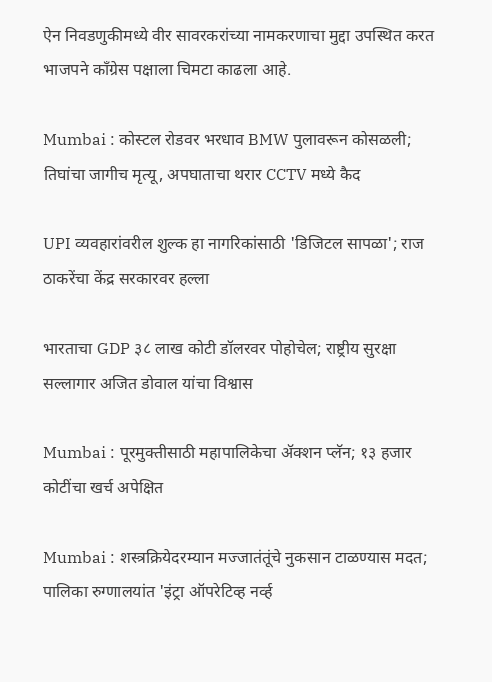ऐन निवडणुकीमध्ये वीर सावरकरांच्या नामकरणाचा मुद्दा उपस्थित करत भाजपने काँग्रेस पक्षाला चिमटा काढला आहे.

Mumbai : कोस्टल रोडवर भरधाव BMW पुलावरून कोसळली; तिघांचा जागीच मृत्यू, अपघाताचा थरार CCTV मध्ये कैद

UPI व्यवहारांवरील शुल्क हा नागरिकांसाठी 'डिजिटल सापळा'; राज ठाकरेंचा केंद्र सरकारवर हल्ला

भारताचा GDP ३८ लाख कोटी डॉलरवर पोहोचेल; राष्ट्रीय सुरक्षा सल्लागार अजित डोवाल यांचा विश्वास

Mumbai : पूरमुक्तीसाठी महापालिकेचा ॲक्शन प्लॅन; १३ हजार कोटींचा खर्च अपेक्षित

Mumbai : शस्त्रक्रियेदरम्यान मज्जातंतूंचे नुकसान टाळण्यास मदत; पालिका रुग्णालयांत 'इंट्रा ऑपरेटिव्ह नर्व्ह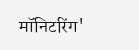मॉनिटरिंग'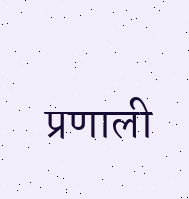प्रणाली